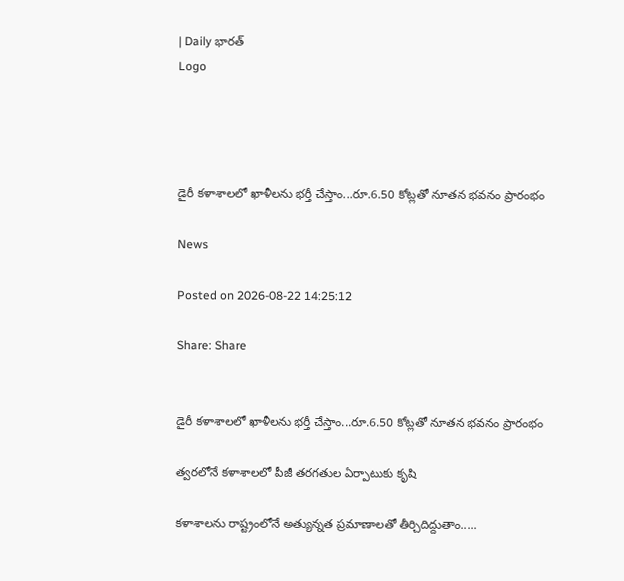| Daily భారత్
Logo




డైరీ కళాశాలలో ఖాళీలను భర్తీ చేస్తాం...రూ.6.50 కోట్లతో నూతన భవనం ప్రారంభం

News

Posted on 2026-08-22 14:25:12

Share: Share


డైరీ కళాశాలలో ఖాళీలను భర్తీ చేస్తాం...రూ.6.50 కోట్లతో నూతన భవనం ప్రారంభం

త్వరలోనే కళాశాలలో పీజీ తరగతుల ఏర్పాటుకు కృషి

కళాశాలను రాష్ట్రంలోనే అత్యున్నత ప్రమాణాలతో తీర్చిదిద్దుతాం.....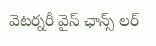వెటర్నరీ వైస్ ఛాన్స్ లర్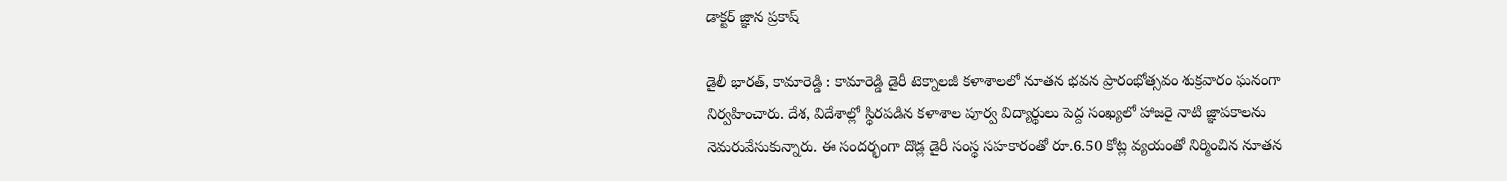డాక్టర్ జ్ఞాన ప్రకాష్

డైలీ భారత్, కామారెడ్డి : కామారెడ్డి డైరీ టెక్నాలజీ కళాశాలలో నూతన భవన ప్రారంభోత్సవం శుక్రవారం ఘనంగా నిర్వహించారు. దేశ, విదేశాల్లో స్థిరపడిన కళాశాల పూర్వ విద్యార్థులు పెద్ద సంఖ్యలో హాజరై నాటి జ్ఞాపకాలను నెమరువేసుకున్నారు. ఈ సందర్భంగా దొడ్ల డైరీ సంస్థ సహకారంతో రూ.6.50 కోట్ల వ్యయంతో నిర్మించిన నూతన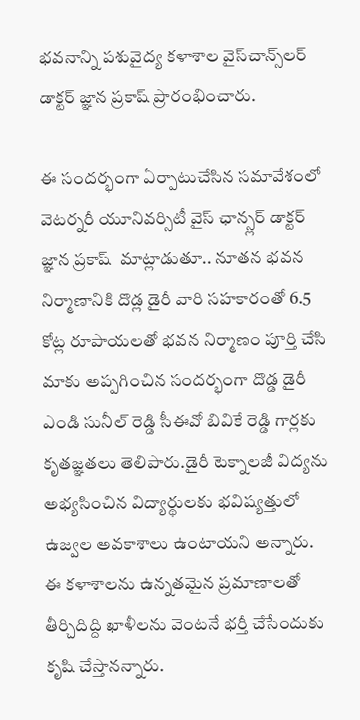భవనాన్ని పశువైద్య కళాశాల వైస్‌చాన్స్‌లర్‌ డాక్టర్‌ జ్ఞాన ప్రకాష్‌ ప్రారంభించారు.

ఈ సందర్భంగా ఏర్పాటుచేసిన సమావేశంలో వెటర్నరీ యూనివర్సిటీ వైస్ ఛాన్స్లర్ డాక్టర్ జ్ఞాన ప్రకాష్  మాట్లాడుతూ.. నూతన భవన నిర్మాణానికి దొడ్ల డైరీ వారి సహకారంతో 6.5 కోట్ల రూపాయలతో భవన నిర్మాణం పూర్తి చేసి మాకు అప్పగించిన సందర్భంగా దొడ్డ డైరీ ఎండి సునీల్ రెడ్డి సీఈవో బివికే రెడ్డి గార్లకు కృతజ్ఞతలు తెలిపారు.డైరీ టెక్నాలజీ విద్యను అభ్యసించిన విద్యార్థులకు భవిష్యత్తులో ఉజ్వల అవకాశాలు ఉంటాయని అన్నారు. ఈ కళాశాలను ఉన్నతమైన ప్రమాణాలతో తీర్చిదిద్ది ఖాళీలను వెంటనే భర్తీ చేసేందుకు కృషి చేస్తానన్నారు.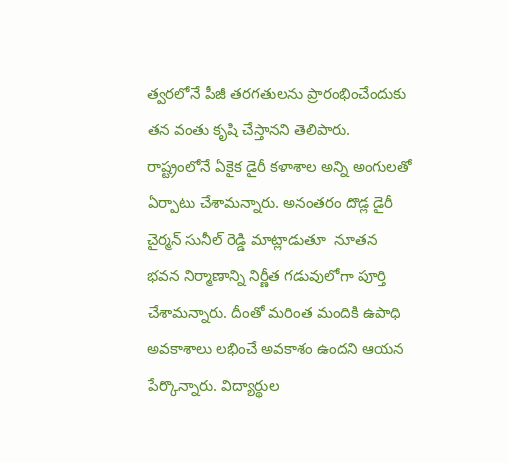త్వరలోనే పీజీ తరగతులను ప్రారంభించేందుకు తన వంతు కృషి చేస్తానని తెలిపారు. రాష్ట్రంలోనే ఏకైక డైరీ కళాశాల అన్ని అంగులతో ఏర్పాటు చేశామన్నారు. అనంతరం దొడ్ల డైరీ చైర్మన్ సునీల్ రెడ్డి మాట్లాడుతూ  నూతన భవన నిర్మాణాన్ని నిర్ణీత గడువులోగా పూర్తి చేశామన్నారు. దీంతో మరింత మందికి ఉపాధి అవకాశాలు లభించే అవకాశం ఉందని ఆయన పేర్కొన్నారు. విద్యార్థుల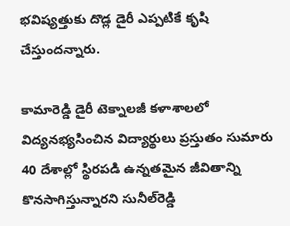భవిష్యత్తుకు దొడ్ల డైరీ ఎప్పటికే కృషి చేస్తుందన్నారు.

కామారెడ్డి డైరీ టెక్నాలజీ కళాశాలలో విద్యనభ్యసించిన విద్యార్థులు ప్రస్తుతం సుమారు 40 దేశాల్లో స్థిరపడి ఉన్నతమైన జీవితాన్ని కొనసాగిస్తున్నారని సునీల్‌రెడ్డి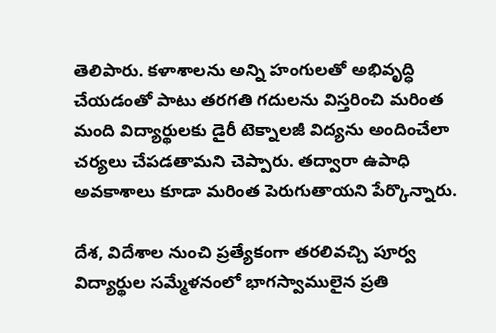తెలిపారు. కళాశాలను అన్ని హంగులతో అభివృద్ధి చేయడంతో పాటు తరగతి గదులను విస్తరించి మరింత మంది విద్యార్థులకు డైరీ టెక్నాలజీ విద్యను అందించేలా చర్యలు చేపడతామని చెప్పారు. తద్వారా ఉపాధి అవకాశాలు కూడా మరింత పెరుగుతాయని పేర్కొన్నారు.

దేశ, విదేశాల నుంచి ప్రత్యేకంగా తరలివచ్చి పూర్వ విద్యార్థుల సమ్మేళనంలో భాగస్వాములైన ప్రతి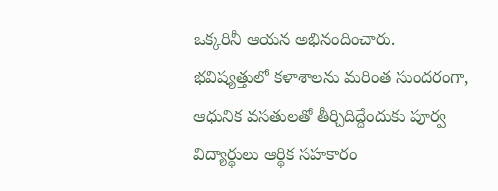ఒక్కరినీ ఆయన అభినందించారు. భవిష్యత్తులో కళాశాలను మరింత సుందరంగా, ఆధునిక వసతులతో తీర్చిదిద్దేందుకు పూర్వ విద్యార్థులు ఆర్థిక సహకారం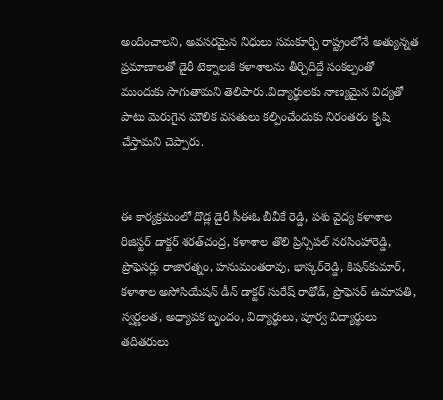అందించాలని, అవసరమైన నిధులు సమకూర్చి రాష్ట్రంలోనే అత్యున్నత ప్రమాణాలతో డైరీ టెక్నాలజీ కళాశాలను తీర్చిదిద్దే సంకల్పంతో ముందుకు సాగుతామని తెలిపారు.విద్యార్థులకు నాణ్యమైన విద్యతో పాటు మెరుగైన మౌలిక వసతులు కల్పించేందుకు నిరంతరం కృషి చేస్తామని చెప్పారు.


ఈ కార్యక్రమంలో దొడ్ల డైరీ సీఈఓ బీవీకే రెడ్డి, పశు వైద్య కళాశాల రిజిస్టర్ డాక్టర్‌ శరత్‌చంద్ర, కళాశాల తొలి ప్రిన్సిపల్‌ నరసింహారెడ్డి, ప్రొఫెసర్లు రాజారత్నం, హనుమంతరావు, భాస్కర్‌రెడ్డి, కిషన్‌కుమార్‌, కళాశాల అసోసియేషన్‌ డీన్‌ డాక్టర్‌ సురేష్‌ రాథోడ్, ప్రొఫెసర్ ఉమాపతి, స్వర్ణలత, అధ్యాపక బృందం, విద్యార్థులు, పూర్వ విద్యార్థులు తదితరులు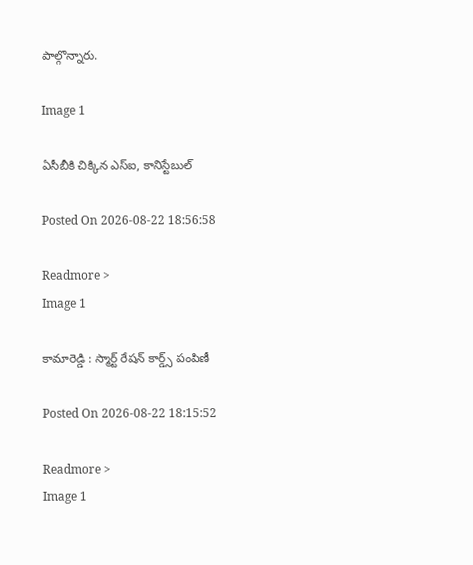పాల్గొన్నారు.

Image 1

ఏసీబీకి చిక్కిన ఎస్‌ఐ, కానిస్టేబుల్

Posted On 2026-08-22 18:56:58

Readmore >
Image 1

కామారెడ్డి : స్మార్ట్ రేషన్ కార్డ్స్ పంపిణీ

Posted On 2026-08-22 18:15:52

Readmore >
Image 1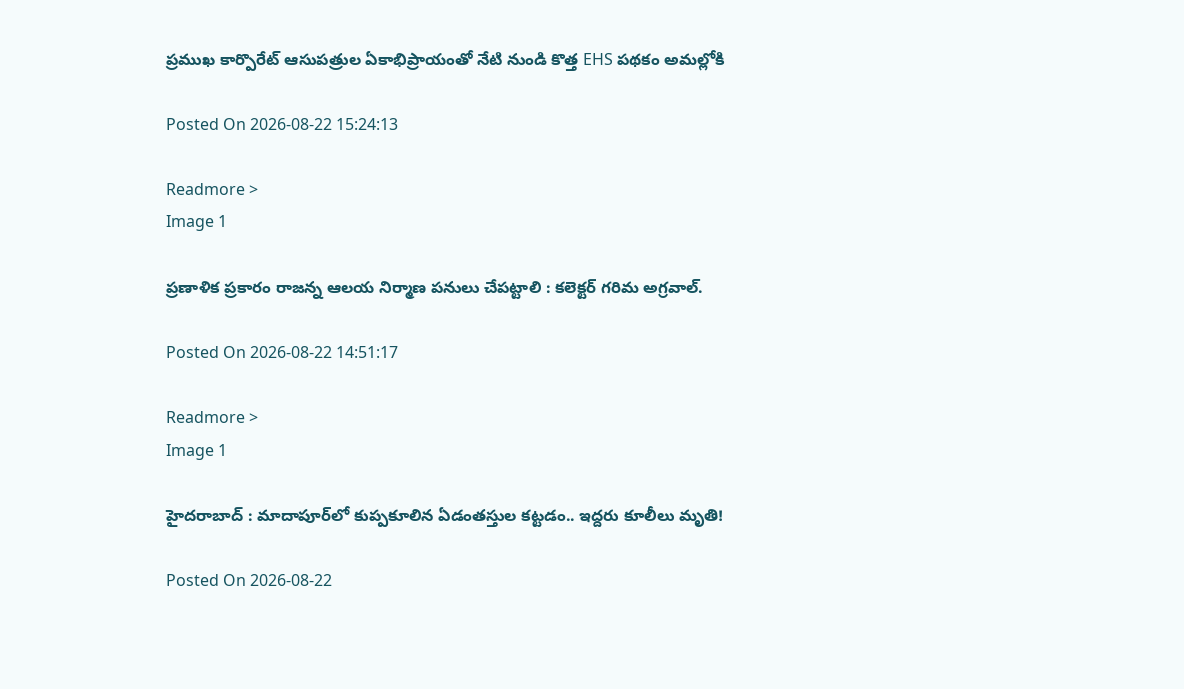ప్రముఖ కార్పొరేట్ ఆసుపత్రుల ఏకాభిప్రాయంతో నేటి నుండి కొత్త EHS పథకం అమల్లోకి

Posted On 2026-08-22 15:24:13

Readmore >
Image 1

ప్రణాళిక ప్రకారం రాజన్న ఆలయ నిర్మాణ పనులు చేపట్టాలి : కలెక్టర్ గరిమ అగ్రవాల్.

Posted On 2026-08-22 14:51:17

Readmore >
Image 1

హైదరాబాద్‌ : మాదాపూర్‌లో కుప్పకూలిన ఏడంతస్తుల కట్టడం.. ఇద్దరు కూలీలు మృతి!

Posted On 2026-08-22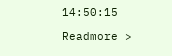14:50:15

Readmore >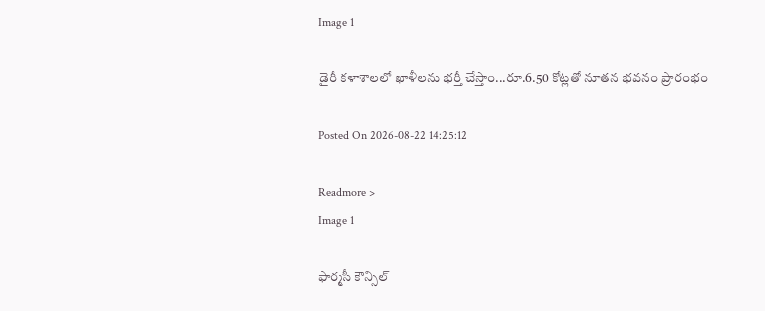Image 1

డైరీ కళాశాలలో ఖాళీలను భర్తీ చేస్తాం...రూ.6.50 కోట్లతో నూతన భవనం ప్రారంభం

Posted On 2026-08-22 14:25:12

Readmore >
Image 1

ఫార్మసీ కౌన్సిల్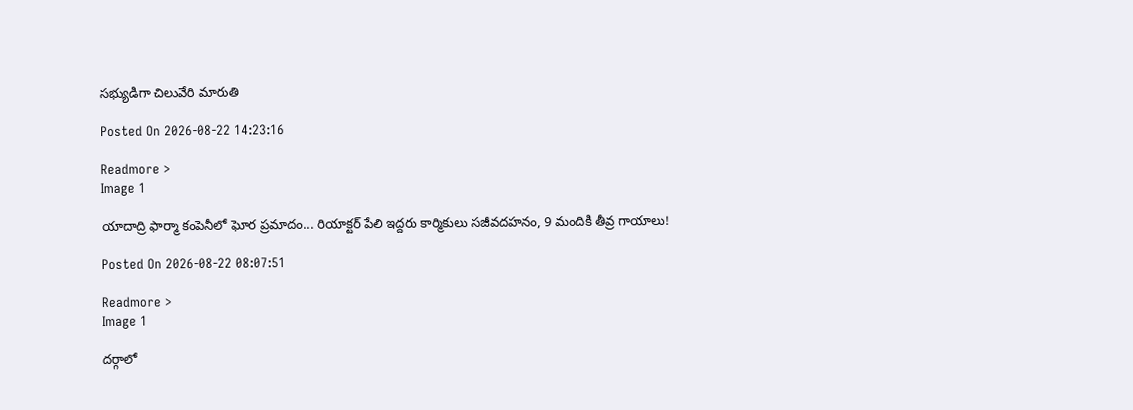సభ్యుడిగా చిలువేరి మారుతి

Posted On 2026-08-22 14:23:16

Readmore >
Image 1

యాదాద్రి ఫార్మా కంపెనీలో ఘోర ప్రమాదం... రియాక్టర్ పేలి ఇద్దరు కార్మికులు సజీవదహనం, 9 మందికి తీవ్ర గాయాలు!

Posted On 2026-08-22 08:07:51

Readmore >
Image 1

దర్గాలో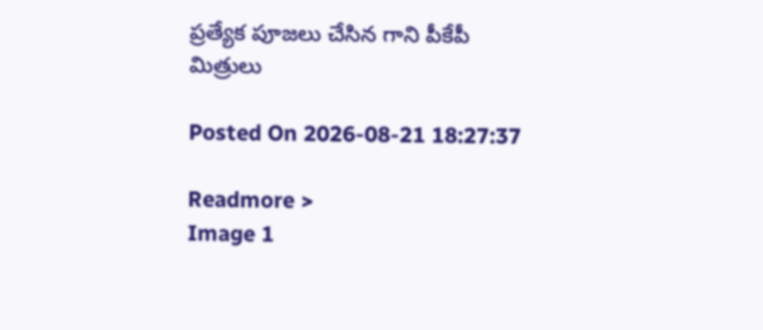ప్రత్యేక పూజలు చేసిన గాని పీకేపీ మిత్రులు

Posted On 2026-08-21 18:27:37

Readmore >
Image 1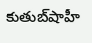కుతుబ్‌షాహీ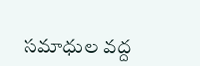సమాధుల వద్ద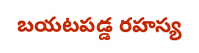బయటపడ్డ రహస్య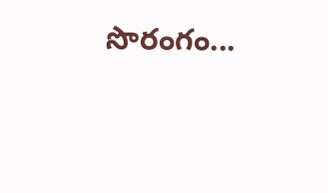సొరంగం...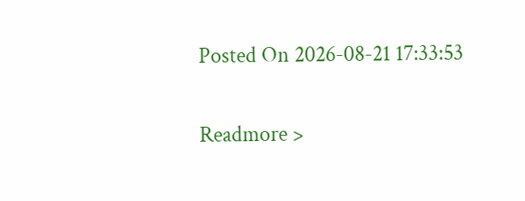Posted On 2026-08-21 17:33:53

Readmore >